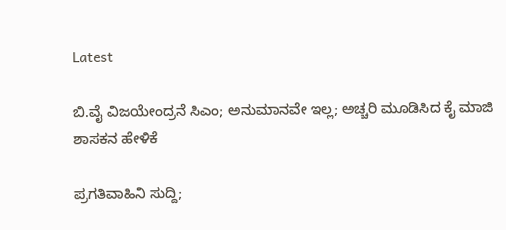Latest

ಬಿ.ವೈ ವಿಜಯೇಂದ್ರನೆ ಸಿಎಂ; ಅನುಮಾನವೇ ಇಲ್ಲ; ಅಚ್ಚರಿ ಮೂಡಿಸಿದ ಕೈ ಮಾಜಿ ಶಾಸಕನ ಹೇಳಿಕೆ

ಪ್ರಗತಿವಾಹಿನಿ ಸುದ್ದಿ;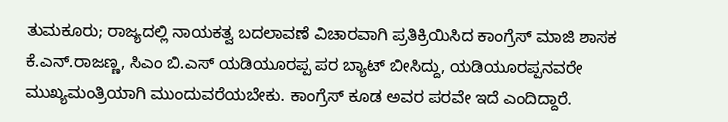ತುಮಕೂರು; ರಾಜ್ಯದಲ್ಲಿ ನಾಯಕತ್ವ ಬದಲಾವಣೆ ವಿಚಾರವಾಗಿ ಪ್ರತಿಕ್ರಿಯಿಸಿದ ಕಾಂಗ್ರೆಸ್ ಮಾಜಿ ಶಾಸಕ ಕೆ.ಎನ್.ರಾಜಣ್ಣ, ಸಿಎಂ ಬಿ.ಎಸ್ ಯಡಿಯೂರಪ್ಪ ಪರ ಬ್ಯಾಟ್ ಬೀಸಿದ್ದು, ಯಡಿಯೂರಪ್ಪನವರೇ ಮುಖ್ಯಮಂತ್ರಿಯಾಗಿ ಮುಂದುವರೆಯಬೇಕು. ಕಾಂಗ್ರೆಸ್ ಕೂಡ ಅವರ ಪರವೇ ಇದೆ ಎಂದಿದ್ದಾರೆ.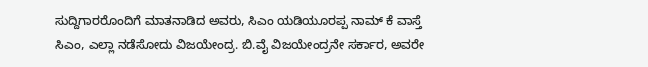ಸುದ್ದಿಗಾರರೊಂದಿಗೆ ಮಾತನಾಡಿದ ಅವರು, ಸಿಎಂ ಯಡಿಯೂರಪ್ಪ ನಾಮ್ ಕೆ ವಾಸ್ತೆ ಸಿಎಂ, ಎಲ್ಲಾ ನಡೆಸೋದು ವಿಜಯೇಂದ್ರ. ಬಿ.ವೈ ವಿಜಯೇಂದ್ರನೇ ಸರ್ಕಾರ, ಅವರೇ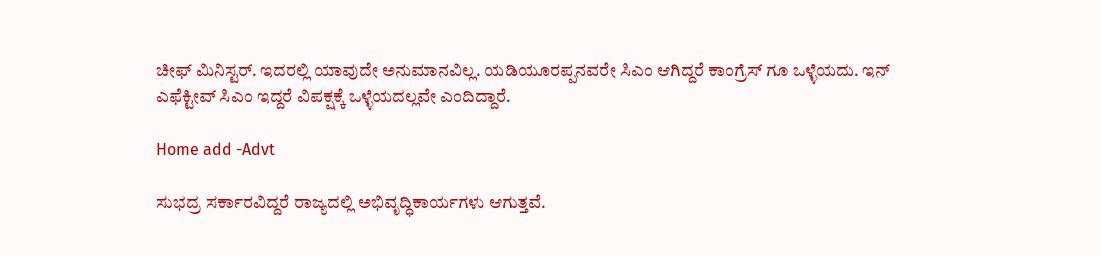ಚೀಫ್ ಮಿನಿಸ್ಟರ್. ಇದರಲ್ಲಿ ಯಾವುದೇ ಅನುಮಾನವಿಲ್ಲ. ಯಡಿಯೂರಪ್ಪನವರೇ ಸಿಎಂ ಆಗಿದ್ದರೆ ಕಾಂಗ್ರೆಸ್ ಗೂ ಒಳ್ಳೆಯದು. ಇನ್ ಎಫೆಕ್ಟೀವ್ ಸಿಎಂ ಇದ್ದರೆ ವಿಪಕ್ಷಕ್ಕೆ ಒಳ್ಳೆಯದಲ್ಲವೇ ಎಂದಿದ್ದಾರೆ.

Home add -Advt

ಸುಭದ್ರ ಸರ್ಕಾರವಿದ್ದರೆ ರಾಜ್ಯದಲ್ಲಿ ಅಭಿವೃದ್ಧಿಕಾರ್ಯಗಳು ಆಗುತ್ತವೆ.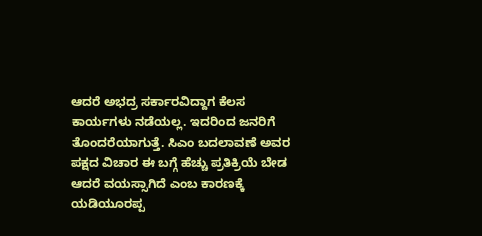ಆದರೆ ಅಭದ್ರ ಸರ್ಕಾರವಿದ್ದಾಗ ಕೆಲಸ ಕಾರ್ಯಗಳು ನಡೆಯಲ್ಲ. ಇದರಿಂದ ಜನರಿಗೆ ತೊಂದರೆಯಾಗುತ್ತೆ. ಸಿಎಂ ಬದಲಾವಣೆ ಅವರ ಪಕ್ಷದ ವಿಚಾರ ಈ ಬಗ್ಗೆ ಹೆಚ್ಚು ಪ್ರತಿಕ್ರಿಯೆ ಬೇಡ ಆದರೆ ವಯಸ್ಸಾಗಿದೆ ಎಂಬ ಕಾರಣಕ್ಕೆ ಯಡಿಯೂರಪ್ಪ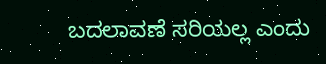ಬದಲಾವಣೆ ಸರಿಯಲ್ಲ ಎಂದು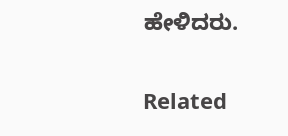ಹೇಳಿದರು.

Related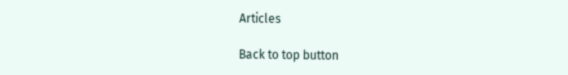Articles

Back to top button